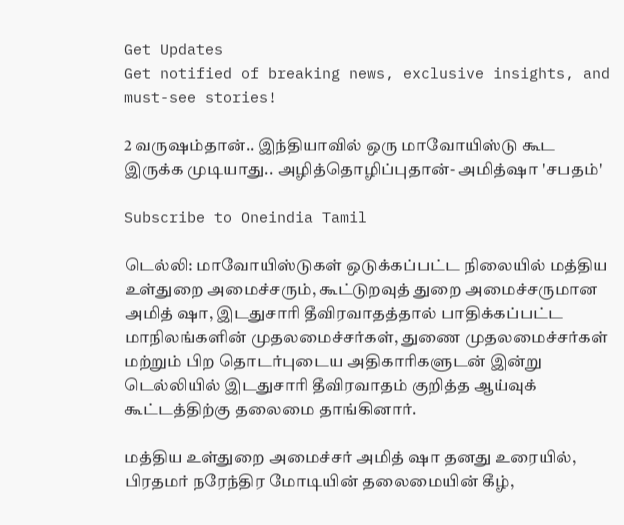Get Updates
Get notified of breaking news, exclusive insights, and must-see stories!

2 வருஷம்தான்.. இந்தியாவில் ஒரு மாவோயிஸ்டு கூட இருக்க முடியாது.. அழித்தொழிப்புதான்- அமித்ஷா 'சபதம்'

Subscribe to Oneindia Tamil

டெல்லி: மாவோயிஸ்டுகள் ஒடுக்கப்பட்ட நிலையில் மத்திய உள்துறை அமைச்சரும், கூட்டுறவுத் துறை அமைச்சருமான அமித் ஷா, இடதுசாரி தீவிரவாதத்தால் பாதிக்கப்பட்ட மாநிலங்களின் முதலமைச்சர்கள், துணை முதலமைச்சர்கள் மற்றும் பிற தொடர்புடைய அதிகாரிகளுடன் இன்று டெல்லியில் இடதுசாரி தீவிரவாதம் குறித்த ஆய்வுக் கூட்டத்திற்கு தலைமை தாங்கினார்.

மத்திய உள்துறை அமைச்சர் அமித் ஷா தனது உரையில், பிரதமர் நரேந்திர மோடியின் தலைமையின் கீழ்,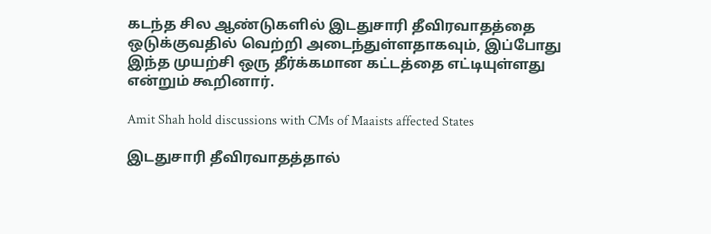கடந்த சில ஆண்டுகளில் இடதுசாரி தீவிரவாதத்தை ஒடுக்குவதில் வெற்றி அடைந்துள்ளதாகவும், இப்போது இந்த முயற்சி ஒரு தீர்க்கமான கட்டத்தை எட்டியுள்ளது என்றும் கூறினார்.

Amit Shah hold discussions with CMs of Maaists affected States

இடதுசாரி தீவிரவாதத்தால்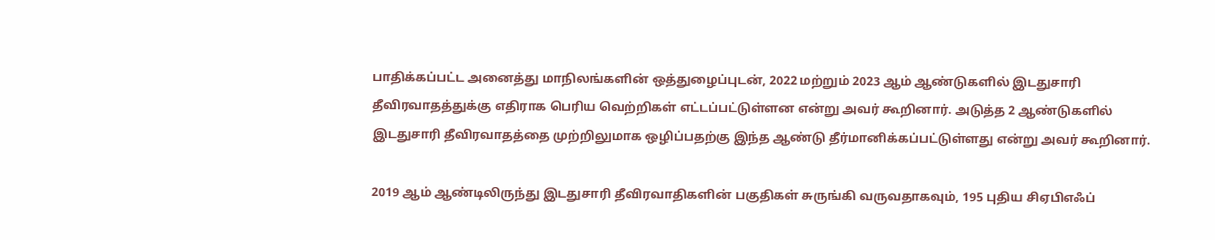பாதிக்கப்பட்ட அனைத்து மாநிலங்களின் ஒத்துழைப்புடன், 2022 மற்றும் 2023 ஆம் ஆண்டுகளில் இடதுசாரி தீவிரவாதத்துக்கு எதிராக பெரிய வெற்றிகள் எட்டப்பட்டுள்ளன என்று அவர் கூறினார். அடுத்த 2 ஆண்டுகளில் இடதுசாரி தீவிரவாதத்தை முற்றிலுமாக ஒழிப்பதற்கு இந்த ஆண்டு தீர்மானிக்கப்பட்டுள்ளது என்று அவர் கூறினார்.

2019 ஆம் ஆண்டிலிருந்து இடதுசாரி தீவிரவாதிகளின் பகுதிகள் சுருங்கி வருவதாகவும், 195 புதிய சிஏபிஎஃப்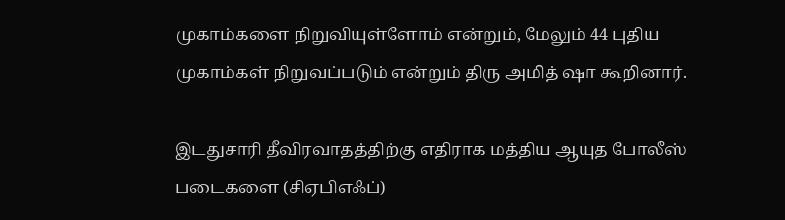முகாம்களை நிறுவியுள்ளோம் என்றும், மேலும் 44 புதிய முகாம்கள் நிறுவப்படும் என்றும் திரு அமித் ஷா கூறினார்.

இடதுசாரி தீவிரவாதத்திற்கு எதிராக மத்திய ஆயுத போலீஸ் படைகளை (சிஏபிஎஃப்)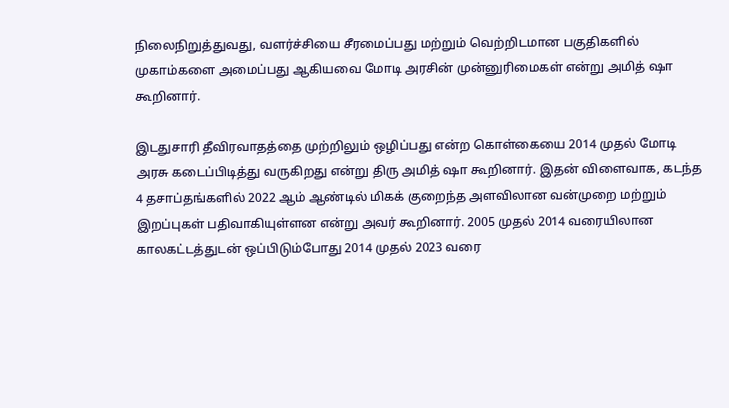நிலைநிறுத்துவது, வளர்ச்சியை சீரமைப்பது மற்றும் வெற்றிடமான பகுதிகளில் முகாம்களை அமைப்பது ஆகியவை மோடி அரசின் முன்னுரிமைகள் என்று அமித் ஷா கூறினார்.

இடதுசாரி தீவிரவாதத்தை முற்றிலும் ஒழிப்பது என்ற கொள்கையை 2014 முதல் மோடி அரசு கடைப்பிடித்து வருகிறது என்று திரு அமித் ஷா கூறினார். இதன் விளைவாக, கடந்த 4 தசாப்தங்களில் 2022 ஆம் ஆண்டில் மிகக் குறைந்த அளவிலான வன்முறை மற்றும் இறப்புகள் பதிவாகியுள்ளன என்று அவர் கூறினார். 2005 முதல் 2014 வரையிலான காலகட்டத்துடன் ஒப்பிடும்போது 2014 முதல் 2023 வரை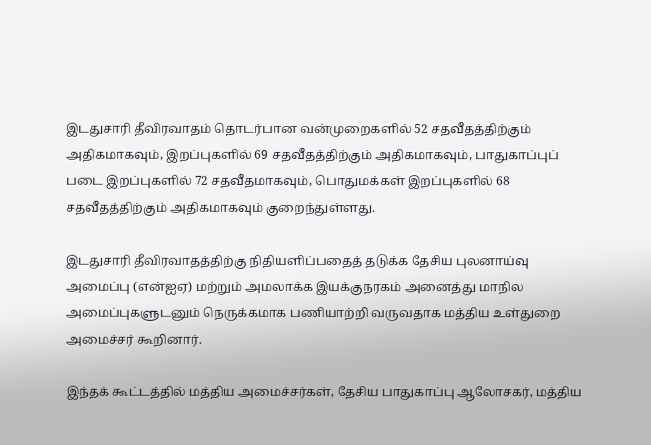இடதுசாரி தீவிரவாதம் தொடர்பான வன்முறைகளில் 52 சதவீதத்திற்கும் அதிகமாகவும், இறப்புகளில் 69 சதவீதத்திற்கும் அதிகமாகவும், பாதுகாப்புப் படை இறப்புகளில் 72 சதவீதமாகவும், பொதுமக்கள் இறப்புகளில் 68 சதவீதத்திற்கும் அதிகமாகவும் குறைந்துள்ளது.

இடதுசாரி தீவிரவாதத்திற்கு நிதியளிப்பதைத் தடுக்க தேசிய புலனாய்வு அமைப்பு (என்ஐஏ) மற்றும் அமலாக்க இயக்குநரகம் அனைத்து மாநில அமைப்புகளுடனும் நெருக்கமாக பணியாற்றி வருவதாக மத்திய உள்துறை அமைச்சர் கூறினார்.

இந்தக் கூட்டத்தில் மத்திய அமைச்சர்கள், தேசிய பாதுகாப்பு ஆலோசகர், மத்திய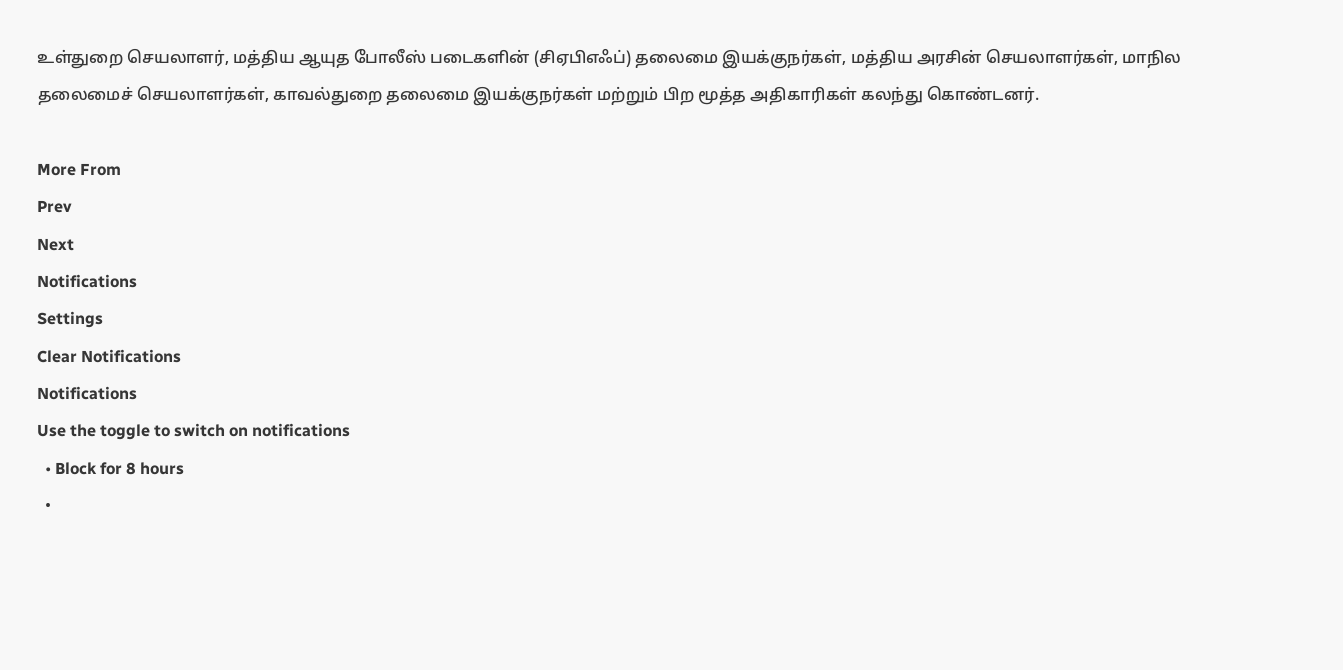உள்துறை செயலாளர், மத்திய ஆயுத போலீஸ் படைகளின் (சிஏபிஎஃப்) தலைமை இயக்குநர்கள், மத்திய அரசின் செயலாளர்கள், மாநில தலைமைச் செயலாளர்கள், காவல்துறை தலைமை இயக்குநர்கள் மற்றும் பிற மூத்த அதிகாரிகள் கலந்து கொண்டனர்.

More From
Prev
Next
Notifications
Settings
Clear Notifications
Notifications
Use the toggle to switch on notifications
  • Block for 8 hours
  •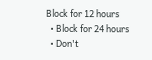Block for 12 hours
  • Block for 24 hours
  • Don't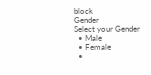block
Gender
Select your Gender
  • Male
  • Female
  •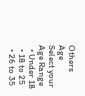Others
Age
Select your Age Range
  • Under 18
  • 18 to 25
  • 26 to 35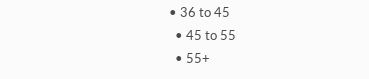• 36 to 45
  • 45 to 55
  • 55+